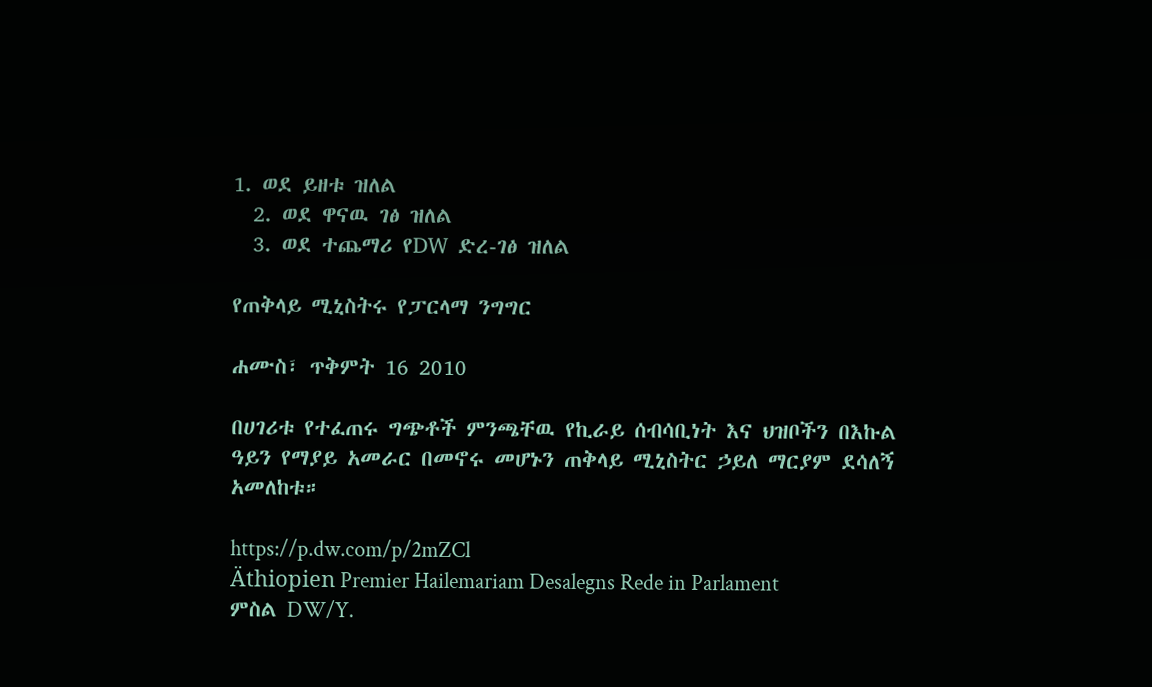1. ወደ ይዘቱ ዝለል
  2. ወደ ዋናዉ ገፅ ዝለል
  3. ወደ ተጨማሪ የDW ድረ-ገፅ ዝለል

የጠቅላይ ሚኒስትሩ የፓርላማ ንግግር

ሐሙስ፣ ጥቅምት 16 2010

በሀገሪቱ የተፈጠሩ ግጭቶች ምንጫቸዉ የኪራይ ሰብሳቢነት እና ህዝቦችን በእኩል ዓይን የማያይ አመራር በመኖሩ መሆኑን ጠቅላይ ሚኒስትር ኃይለ ማርያም ደሳለኝ አመለከቱ።

https://p.dw.com/p/2mZCl
Äthiopien Premier Hailemariam Desalegns Rede in Parlament
ምስል DW/Y.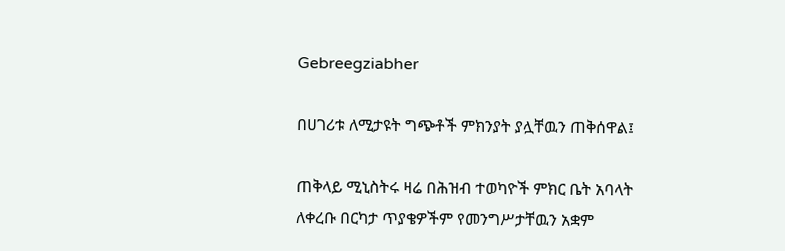Gebreegziabher

በሀገሪቱ ለሚታዩት ግጭቶች ምክንያት ያሏቸዉን ጠቅሰዋል፤

ጠቅላይ ሚኒስትሩ ዛሬ በሕዝብ ተወካዮች ምክር ቤት አባላት ለቀረቡ በርካታ ጥያቄዎችም የመንግሥታቸዉን አቋም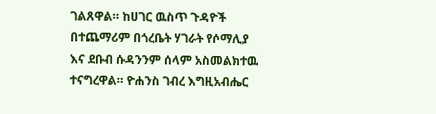ገልጸዋል። ከሀገር ዉስጥ ጉዳዮች በተጨማሪም በጎረቤት ሃገራት የሶማሊያ እና ደቡብ ሱዳንንም ሰላም አስመልክተዉ ተናግረዋል። ዮሐንስ ገብረ እግዚአብሔር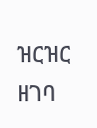ዝርዝር ዘገባ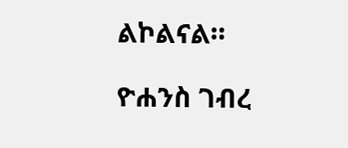ልኮልናል።

ዮሐንስ ገብረ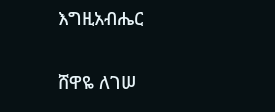እግዚአብሔር

ሸዋዬ ለገሠ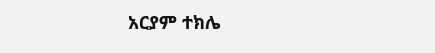አርያም ተክሌ